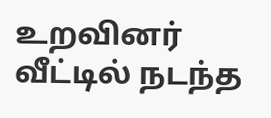உறவினர் வீட்டில் நடந்த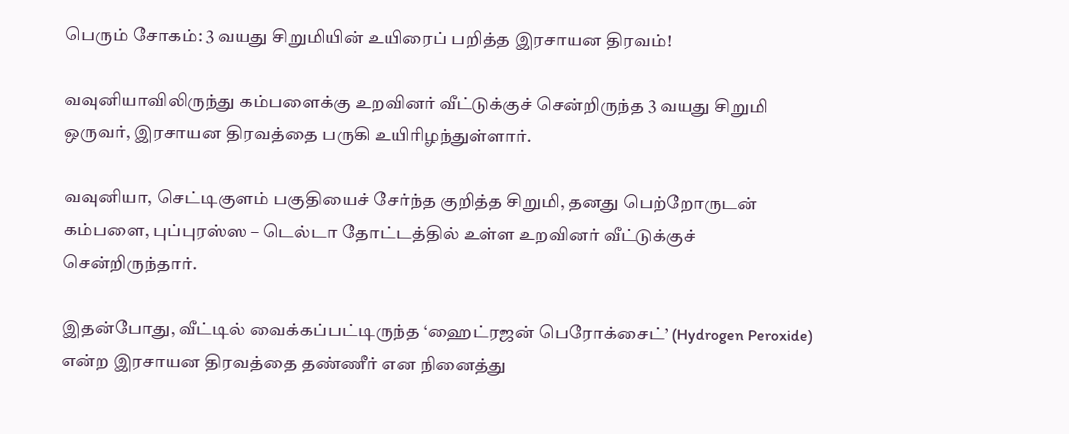பெரும் சோகம்: 3 வயது சிறுமியின் உயிரைப் பறித்த இரசாயன திரவம்!

வவுனியாவிலிருந்து கம்பளைக்கு உறவினர் வீட்டுக்குச் சென்றிருந்த 3 வயது சிறுமி ஒருவர், இரசாயன திரவத்தை பருகி உயிரிழந்துள்ளார்.

வவுனியா, செட்டிகுளம் பகுதியைச் சேர்ந்த குறித்த சிறுமி, தனது பெற்றோருடன் கம்பளை, புப்புரஸ்ஸ – டெல்டா தோட்டத்தில் உள்ள உறவினர் வீட்டுக்குச் சென்றிருந்தார்.

இதன்போது, வீட்டில் வைக்கப்பட்டிருந்த ‘ஹைட்ரஜன் பெரோக்சைட்’ (Hydrogen Peroxide) என்ற இரசாயன திரவத்தை தண்ணீர் என நினைத்து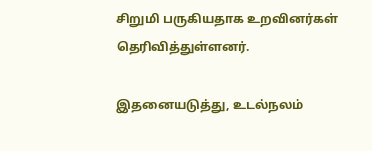சிறுமி பருகியதாக உறவினர்கள் தெரிவித்துள்ளனர்.

இதனையடுத்து, உடல்நலம்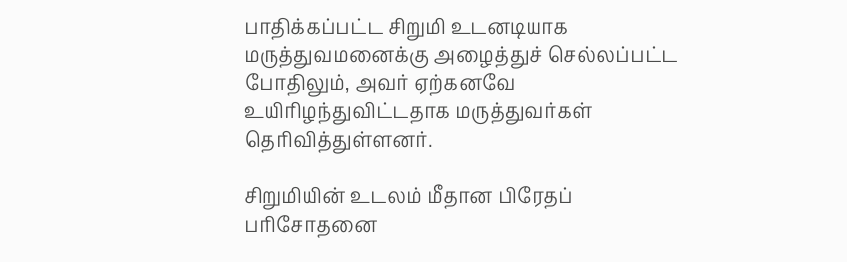பாதிக்கப்பட்ட சிறுமி உடனடியாக மருத்துவமனைக்கு அழைத்துச் செல்லப்பட்ட போதிலும், அவர் ஏற்கனவே உயிரிழந்துவிட்டதாக மருத்துவர்கள் தெரிவித்துள்ளனர்.

சிறுமியின் உடலம் மீதான பிரேதப் பரிசோதனை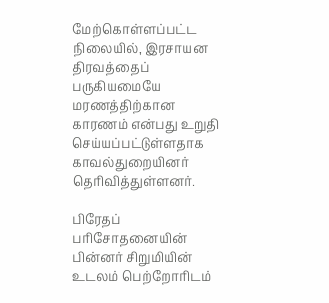மேற்கொள்ளப்பட்ட நிலையில், இரசாயன திரவத்தைப் பருகியமையே மரணத்திற்கான காரணம் என்பது உறுதி செய்யப்பட்டுள்ளதாக காவல்துறையினர் தெரிவித்துள்ளனர்.

பிரேதப் பரிசோதனையின் பின்னர் சிறுமியின் உடலம் பெற்றோரிடம்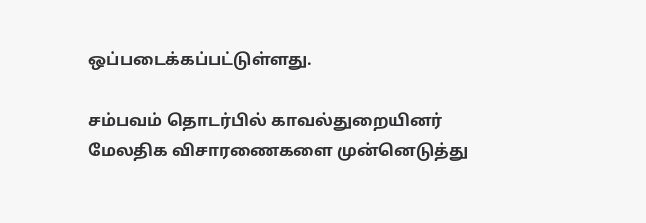ஒப்படைக்கப்பட்டுள்ளது.

சம்பவம் தொடர்பில் காவல்துறையினர் மேலதிக விசாரணைகளை முன்னெடுத்து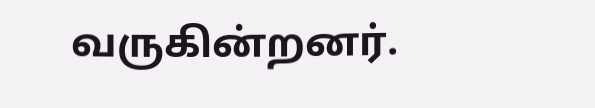வருகின்றனர்.